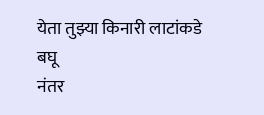येता तुझ्या किनारी लाटांकडे बघू
नंतर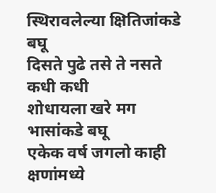स्थिरावलेल्या क्षितिजांकडे बघू
दिसते पुढे तसे ते नसते कधी कधी
शोधायला खरे मग भासांकडे बघू
एकेक वर्ष जगलो काही क्षणांमध्ये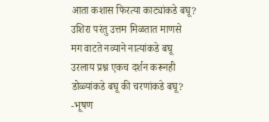आता कशास फिरत्या काट्यांकडे बघू?
उशिरा परंतु उत्तम मिळतात माणसे
मग वाटते नव्याने नात्यांकडे बघू
उरलाय प्रश्न एकच दर्शन करूनही
डोळ्यांकडे बघू की चरणांकडे बघू?
-भूषण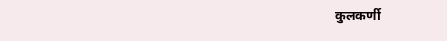कुलकर्णी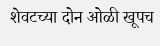शेवटच्या दोन ओळी खूपच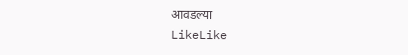आवडल्या
LikeLike